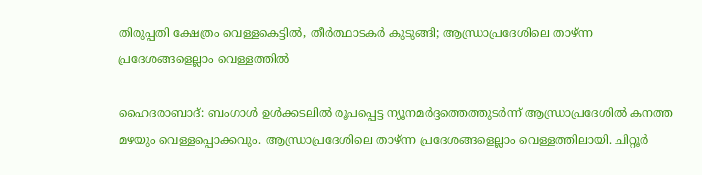തിരുപ്പതി ക്ഷേത്രം വെള്ളകെട്ടില്‍, തീര്‍ത്ഥാടകര്‍ കുടുങ്ങി; ആന്ധ്രാപ്രദേശിലെ താഴ്ന്ന പ്രദേശങ്ങളെല്ലാം വെള്ളത്തില്‍

ഹൈദരാബാദ്: ബംഗാള്‍ ഉള്‍ക്കടലില്‍ രൂപപ്പെട്ട ന്യൂനമര്‍ദ്ദത്തെത്തുടര്‍ന്ന് ആന്ധ്രാപ്രദേശില്‍ കനത്ത മഴയും വെള്ളപ്പൊക്കവും. ആന്ധ്രാപ്രദേശിലെ താഴ്ന്ന പ്രദേശങ്ങളെല്ലാം വെള്ളത്തിലായി. ചിറ്റൂര്‍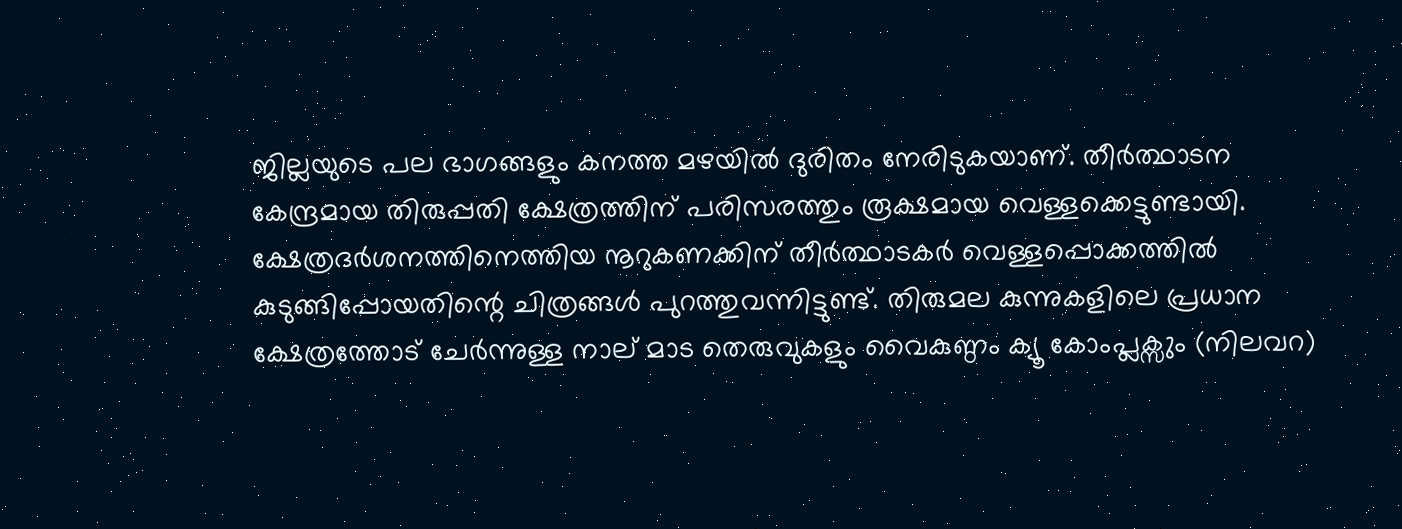ജില്ലയുടെ പല ഭാഗങ്ങളും കനത്ത മഴയില്‍ ദുരിതം നേരിടുകയാണ്. തീര്‍ത്ഥാടന കേന്ദ്രമായ തിരുപ്പതി ക്ഷേത്രത്തിന് പരിസരത്തും രൂക്ഷമായ വെള്ളക്കെട്ടുണ്ടായി. ക്ഷേത്രദര്‍ശനത്തിനെത്തിയ നൂറുകണക്കിന് തീര്‍ത്ഥാടകര്‍ വെള്ളപ്പൊക്കത്തില്‍ കുടുങ്ങിപ്പോയതിന്റെ ചിത്രങ്ങള്‍ പുറത്തുവന്നിട്ടുണ്ട്. തിരുമല കുന്നുകളിലെ പ്രധാന ക്ഷേത്രത്തോട് ചേര്‍ന്നുള്ള നാല് മാട തെരുവുകളും വൈകുണ്ഠം ക്യൂ കോംപ്ലക്സും (നിലവറ)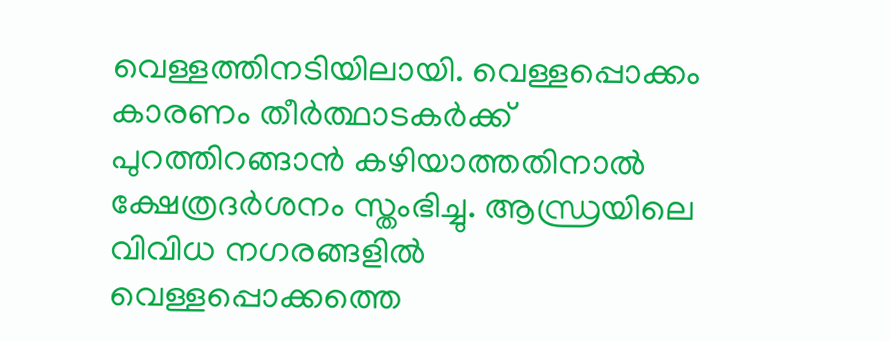വെള്ളത്തിനടിയിലായി. വെള്ളപ്പൊക്കം കാരണം തീര്‍ത്ഥാടകര്‍ക്ക് പുറത്തിറങ്ങാന്‍ കഴിയാത്തതിനാല്‍ ക്ഷേത്രദര്‍ശനം സ്തംഭിച്ചു. ആന്ധ്രയിലെ വിവിധ നഗരങ്ങളില്‍ വെള്ളപ്പൊക്കത്തെ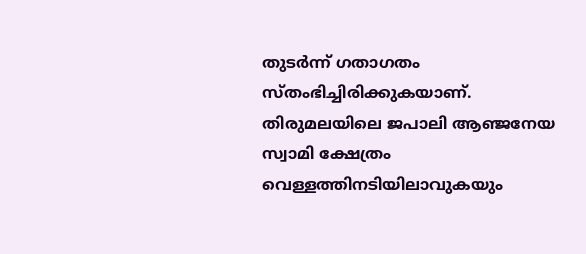തുടര്‍ന്ന് ഗതാഗതം സ്തംഭിച്ചിരിക്കുകയാണ്. തിരുമലയിലെ ജപാലി ആഞ്ജനേയ സ്വാമി ക്ഷേത്രം വെള്ളത്തിനടിയിലാവുകയും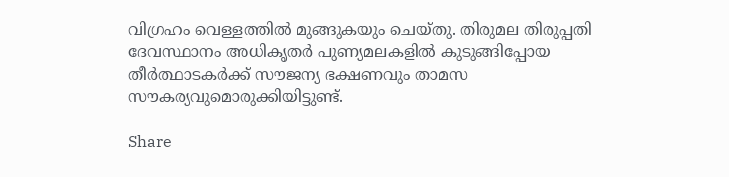വിഗ്രഹം വെള്ളത്തില്‍ മുങ്ങുകയും ചെയ്തു. തിരുമല തിരുപ്പതി ദേവസ്ഥാനം അധികൃതര്‍ പുണ്യമലകളില്‍ കുടുങ്ങിപ്പോയ തീര്‍ത്ഥാടകര്‍ക്ക് സൗജന്യ ഭക്ഷണവും താമസ സൗകര്യവുമൊരുക്കിയിട്ടുണ്ട്.

Share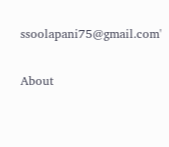ssoolapani75@gmail.com'

About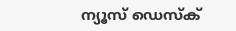ന്യൂസ് ഡെസ്ക്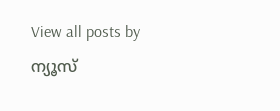View all posts by ന്യൂസ്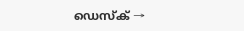ഡെസ്ക് →